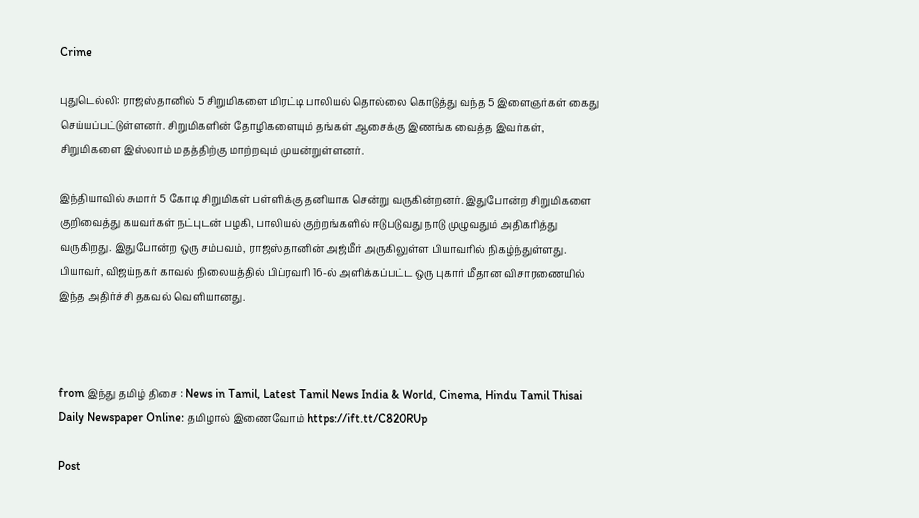Crime

புதுடெல்லி: ராஜஸ்தானில் 5 சிறுமிகளை மிரட்டி பாலியல் தொல்லை கொடுத்து வந்த 5 இளைஞர்கள் கைது செய்யப்பட்டுள்ளனர். சிறுமிகளின் தோழிகளையும் தங்கள் ஆசைக்கு இணங்க வைத்த இவர்கள், சிறுமிகளை இஸ்லாம் மதத்திற்கு மாற்றவும் முயன்றுள்ளனர்.

இந்தியாவில் சுமார் 5 கோடி சிறுமிகள் பள்ளிக்கு தனியாக சென்று வருகின்றனர். இதுபோன்ற சிறுமிகளை குறிவைத்து கயவர்கள் நட்புடன் பழகி, பாலியல் குற்றங்களில் ஈடுபடுவது நாடு முழுவதும் அதிகரித்து வருகிறது. இதுபோன்ற ஒரு சம்பவம், ராஜஸ்தானின் அஜ்மீர் அருகிலுள்ள பியாவரில் நிகழ்ந்துள்ளது. பியாவர், விஜய்நகர் காவல் நிலையத்தில் பிப்ரவரி 16-ல் அளிக்கப்பட்ட ஒரு புகார் மீதான விசாரணையில் இந்த அதிர்ச்சி தகவல் வெளியானது.



from இந்து தமிழ் திசை : News in Tamil, Latest Tamil News India & World, Cinema, Hindu Tamil Thisai Daily Newspaper Online: தமிழால் இணைவோம் https://ift.tt/C820RUp

Post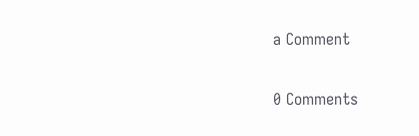a Comment

0 Comments